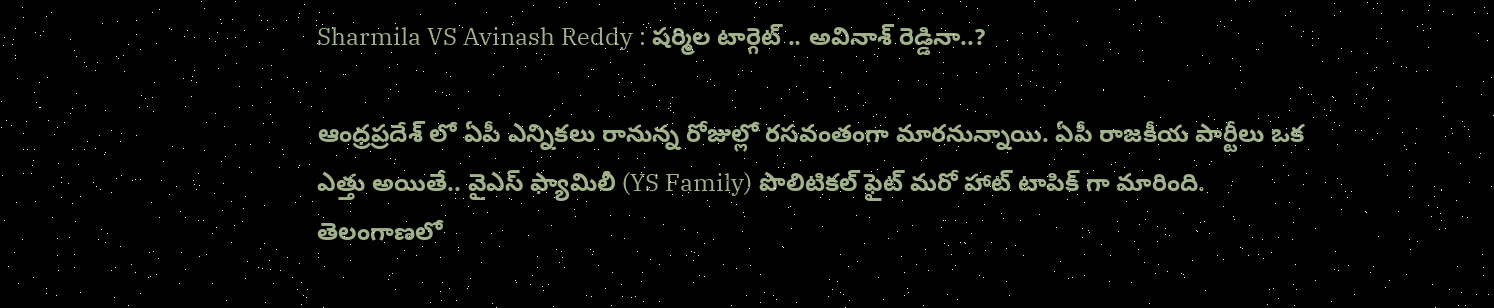Sharmila VS Avinash Reddy : షర్మిల టార్గెట్ .. అవినాశ్ రెడ్డినా..?

ఆంధ్రప్రదేశ్ లో ఏపీ ఎన్నికలు రానున్న రోజుల్లో రసవంతంగా మారనున్నాయి. ఏపీ రాజకీయ పార్టీలు ఒక ఎత్తు అయితే.. వైఎస్ ఫ్యామిలీ (YS Family) పొలిటికల్ ఫైట్ మరో హాట్ టాపిక్ గా మారింది. తెలంగాణలో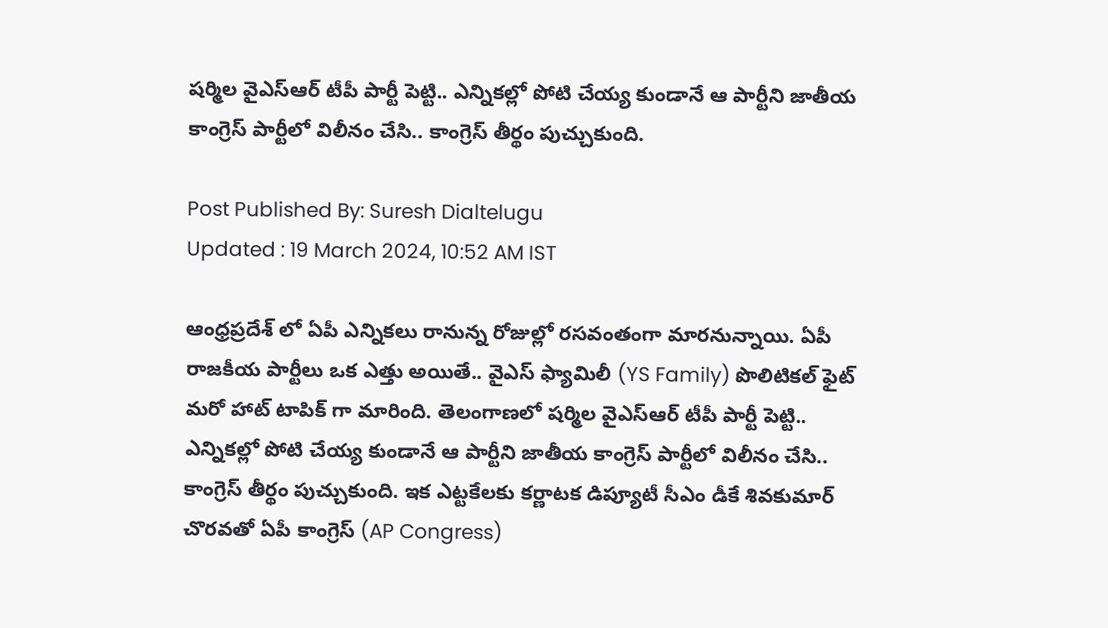షర్మిల వైఎస్ఆర్ టీపీ పార్టీ పెట్టి.. ఎన్నికల్లో పోటి చేయ్య కుండానే ఆ పార్టీని జాతీయ కాంగ్రెస్ పార్టీలో విలీనం చేసి.. కాంగ్రెస్ తీర్థం పుచ్చుకుంది.

Post Published By: Suresh Dialtelugu
Updated : 19 March 2024, 10:52 AM IST

ఆంధ్రప్రదేశ్ లో ఏపీ ఎన్నికలు రానున్న రోజుల్లో రసవంతంగా మారనున్నాయి. ఏపీ రాజకీయ పార్టీలు ఒక ఎత్తు అయితే.. వైఎస్ ఫ్యామిలీ (YS Family) పొలిటికల్ ఫైట్ మరో హాట్ టాపిక్ గా మారింది. తెలంగాణలో షర్మిల వైఎస్ఆర్ టీపీ పార్టీ పెట్టి.. ఎన్నికల్లో పోటి చేయ్య కుండానే ఆ పార్టీని జాతీయ కాంగ్రెస్ పార్టీలో విలీనం చేసి.. కాంగ్రెస్ తీర్థం పుచ్చుకుంది. ఇక ఎట్టకేలకు కర్ణాటక డిప్యూటీ సీఎం డీకే శివకుమార్ చొరవతో ఏపీ కాంగ్రెస్ (AP Congress)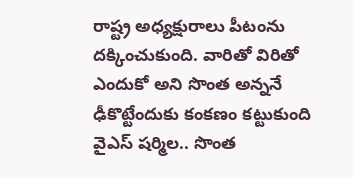రాష్ట్ర అధ్యక్షురాలు పీటంను దక్కించుకుంది. వారితో విరితో ఎందుకో అని సొంత అన్ననే ఢీకొట్టేందుకు కంకణం కట్టుకుంది వైఎస్ షర్మిల.. సొంత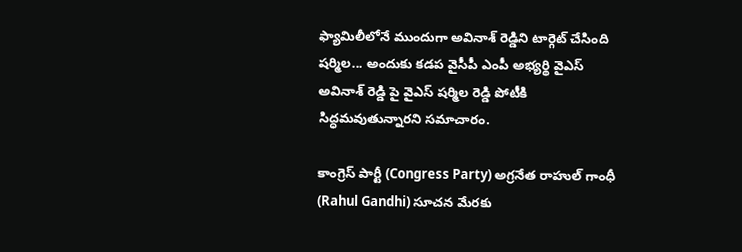ఫ్యామిలీలోనే ముందుగా అవినాశ్ రెడ్డిని టార్గెట్ చేసింది షర్మిల... అందుకు కడప వైసీపీ ఎంపీ అభ్యర్థి వైఎస్ అవినాశ్ రెడ్డి పై వైఎస్ షర్మిల రెడ్డి పోటీకి సిద్ధమవుతున్నారని సమాచారం.

కాంగ్రెస్ పార్టీ (Congress Party) అగ్రనేత రాహుల్ గాంధీ (Rahul Gandhi) సూచన మేరకు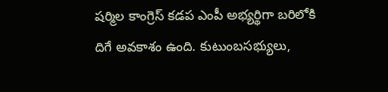షర్మిల కాంగ్రెస్ కడప ఎంపీ అభ్యర్థిగా బరిలోకి దిగే అవకాశం ఉంది. కుటుంబసభ్యులు,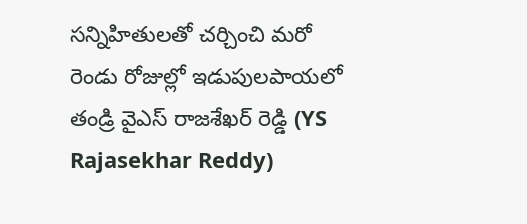సన్నిహితులతో చర్చించి మరో రెండు రోజుల్లో ఇడుపులపాయలో తండ్రి వైఎస్ రాజశేఖర్ రెడ్డి (YS Rajasekhar Reddy)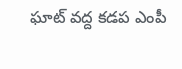ఘాట్ వద్ద కడప ఎంపీ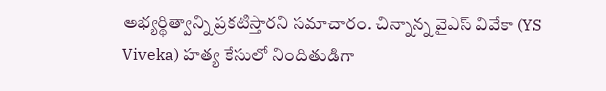అభ్యర్థిత్వాన్ని ప్రకటిస్తారని సమాచారం. చిన్నాన్న వైఎస్ వివేకా (YS Viveka) హత్య కేసులో నిందితుడిగా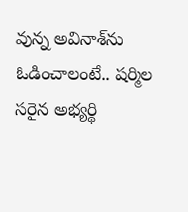వున్న అవినాశ్‌ను ఓడించాలంటే.. షర్మిల సరైన అభ్యర్థి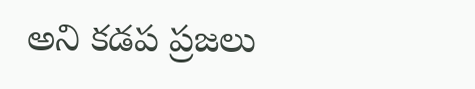అని కడప ప్రజలు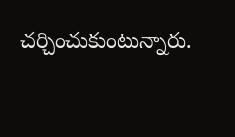చర్చించుకుంటున్నారు.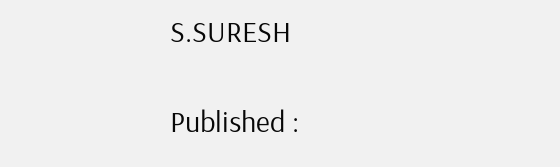S.SURESH

Published :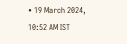• 19 March 2024, 10:52 AM IST